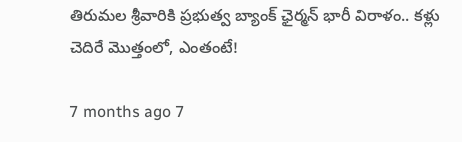తిరుమల శ్రీవారికి ప్రభుత్వ బ్యాంక్ ఛైర్మన్ భారీ విరాళం.. కళ్లు చెదిరే మొత్తంలో, ఎంతంటే!

7 months ago 7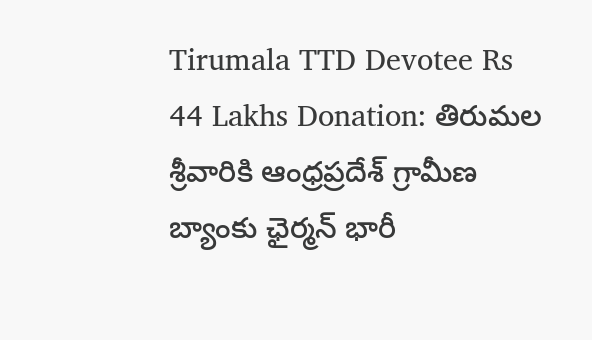Tirumala TTD Devotee Rs 44 Lakhs Donation: తిరుమల శ్రీవారికి ఆంధ్రప్రదేశ్ గ్రామీణ బ్యాంకు ఛైర్మన్ భారీ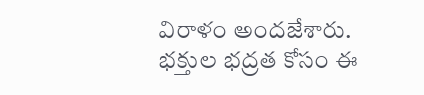విరాళం అందజేశారు. భక్తుల భద్రత కోసం ఈ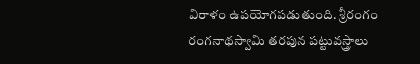విరాళం ఉపయోగపడుతుంది. శ్రీరంగం రంగనాథస్వామి తరపున పట్టువస్త్రాలు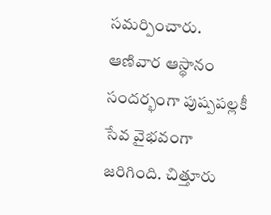సమర్పించారు. ఆణివార ఆస్థానం సందర్భంగా పుష్పపల్లకీ సేవ వైభవంగా జరిగింది. చిత్తూరు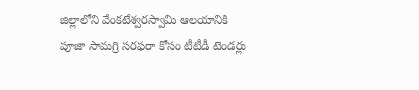జిల్లాలోని వేంకటేశ్వరస్వామి ఆలయానికి పూజా సామగ్రి సరఫరా కోసం టీటీడీ టెండర్లు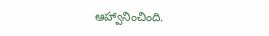ఆహ్వానించింది.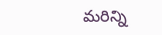మరిన్ని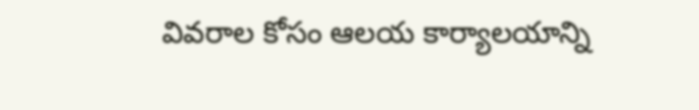వివరాల కోసం ఆలయ కార్యాలయాన్ని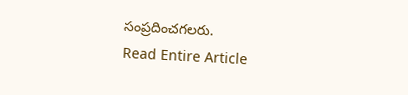సంప్రదించగలరు.
Read Entire Article